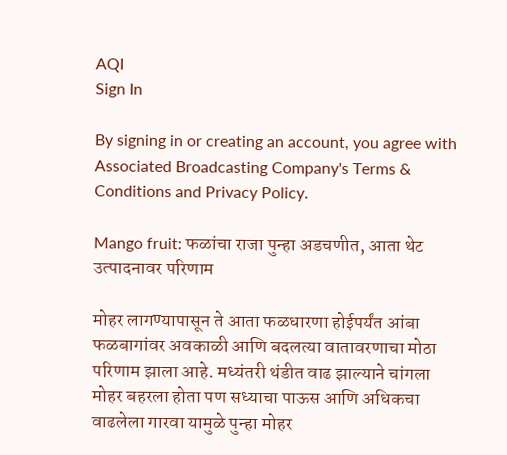AQI
Sign In

By signing in or creating an account, you agree with Associated Broadcasting Company's Terms & Conditions and Privacy Policy.

Mango fruit: फळांचा राजा पुन्हा अडचणीत, आता थेट उत्पादनावर परिणाम

मोहर लागण्यापासून ते आता फळधारणा होईपर्यंत आंबा फळबागांवर अवकाळी आणि बदलत्या वातावरणाचा मोठा परिणाम झाला आहे. मध्यंतरी थंडीत वाढ झाल्याने चांगला मोहर बहरला होता पण सध्याचा पाऊस आणि अधिकचा वाढलेला गारवा यामुळे पुन्हा मोहर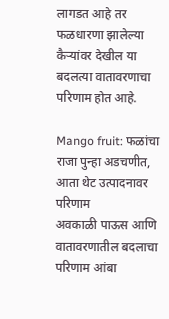लागडत आहे तर फळधारणा झालेल्या कैऱ्यांवर देखील या बदलत्या वातावरणाचा परिणाम होत आहे.

Mango fruit: फळांचा राजा पुन्हा अडचणीत, आता थेट उत्पादनावर परिणाम
अवकाळी पाऊस आणि वातावरणातील बदलाचा परिणाम आंबा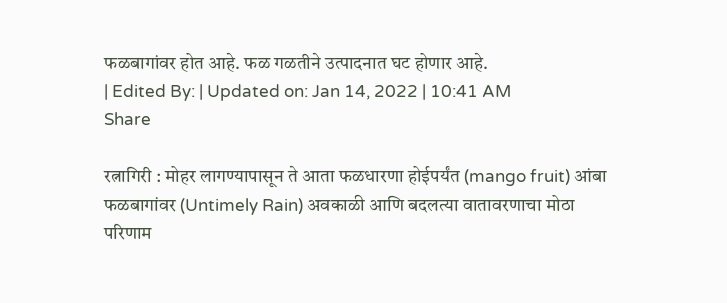फळबागांवर होत आहे. फळ गळतीने उत्पादनात घट होणार आहे.
| Edited By: | Updated on: Jan 14, 2022 | 10:41 AM
Share

रत्नागिरी : मोहर लागण्यापासून ते आता फळधारणा होईपर्यंत (mango fruit) आंबा फळबागांवर (Untimely Rain) अवकाळी आणि बदलत्या वातावरणाचा मोठा परिणाम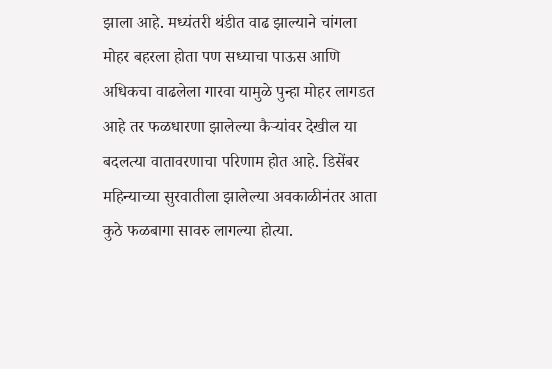झाला आहे. मध्यंतरी थंडीत वाढ झाल्याने चांगला मोहर बहरला होता पण सध्याचा पाऊस आणि अधिकचा वाढलेला गारवा यामुळे पुन्हा मोहर लागडत आहे तर फळधारणा झालेल्या कैऱ्यांवर देखील या बदलत्या वातावरणाचा परिणाम होत आहे. डिसेंबर महिन्याच्या सुरवातीला झालेल्या अवकाळीनंतर आता कुठे फळबागा सावरु लागल्या होत्या.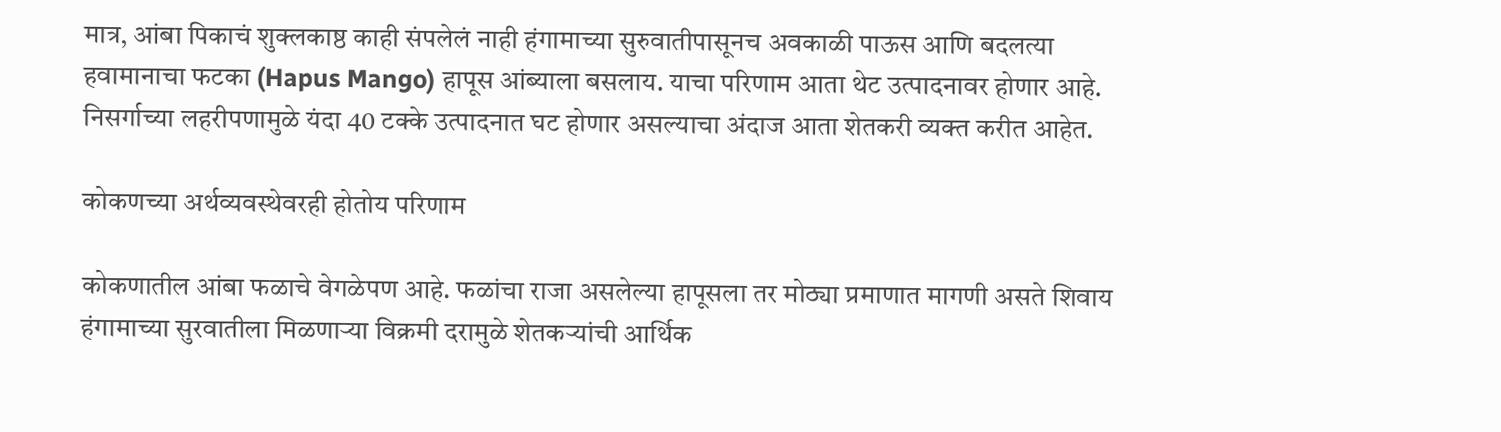मात्र, आंबा पिकाचं शुक्लकाष्ठ काही संपलेलं नाही हंगामाच्या सुरुवातीपासूनच अवकाळी पाऊस आणि बदलत्या हवामानाचा फटका (Hapus Mango) हापूस आंब्याला बसलाय. याचा परिणाम आता थेट उत्पादनावर होणार आहे. निसर्गाच्या लहरीपणामुळे यंदा 40 टक्के उत्पादनात घट होणार असल्याचा अंदाज आता शेतकरी व्यक्त करीत आहेत.

कोकणच्या अर्थव्यवस्थेवरही होतोय परिणाम

कोकणातील आंबा फळाचे वेगळेपण आहे. फळांचा राजा असलेल्या हापूसला तर मोठ्या प्रमाणात मागणी असते शिवाय हंगामाच्या सुरवातीला मिळणाऱ्या विक्रमी दरामुळे शेतकऱ्यांची आर्थिक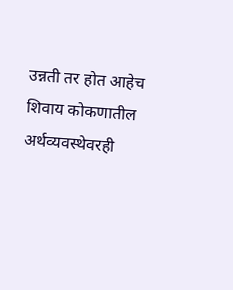उन्नती तर होत आहेच शिवाय कोकणातील अर्थव्यवस्थेवरही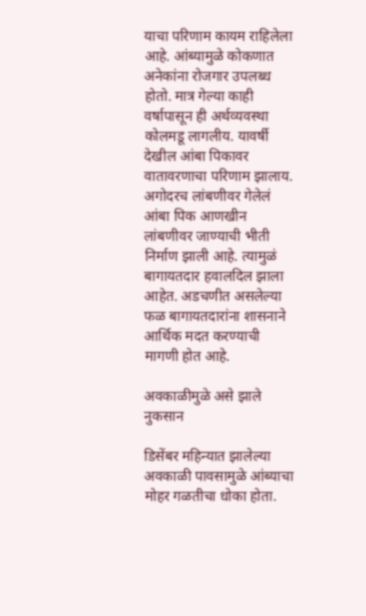याचा परिणाम कायम राहिलेला आहे. आंब्यामुळे कोकणात अनेकांना रोजगार उपलब्ध होतो. मात्र गेल्या काही वर्षापासून ही अर्थव्यवस्था कोलमडू लागलीय. यावर्षी देखील आंबा पिकावर वातावरणाचा परिणाम झालाय. अगोदरच लांबणीवर गेलेलं आंबा पिक आणखीन लांबणीवर जाण्याची भीती निर्माण झाली आहे. त्यामुळं बागायतदार हवालदिल झाला आहेत. अडचणीत असलेल्या फळ बागायतदारांना शासनाने आर्थिक मदत करण्याची मागणी होत आहे.

अवकाळीमुळे असे झाले नुकसान

डिसेंबर महिन्यात झालेल्या अवकाळी पावसामुळे आंब्याचा मोहर गळतीचा धोका होता.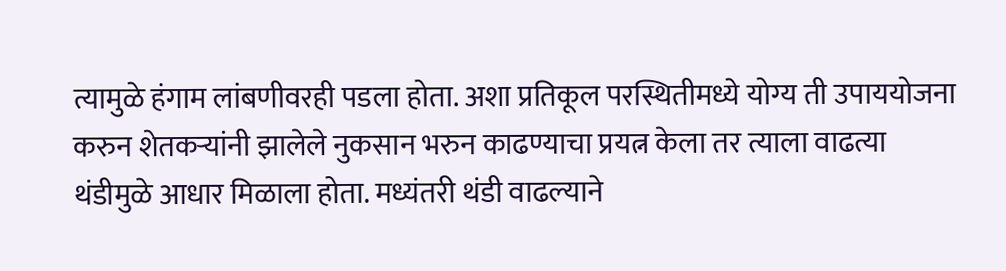त्यामुळे हंगाम लांबणीवरही पडला होता. अशा प्रतिकूल परस्थितीमध्ये योग्य ती उपाययोजना करुन शेतकऱ्यांनी झालेले नुकसान भरुन काढण्याचा प्रयत्न केला तर त्याला वाढत्या थंडीमुळे आधार मिळाला होता. मध्यंतरी थंडी वाढल्याने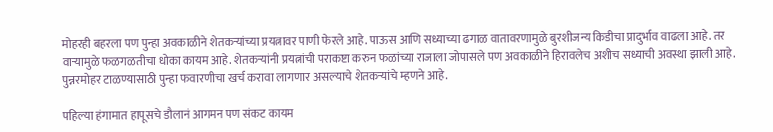मोहरही बहरला पण पुन्हा अवकाळीने शेतकऱ्यांच्या प्रयत्नावर पाणी फेरले आहे. पाऊस आणि सध्याच्या ढगाळ वातावरणामुळे बुरशीजन्य किडीचा प्रादुर्भाव वाढला आहे. तर वाऱ्यामुळे फळगळतीचा धोका कायम आहे. शेतकऱ्यांनी प्रयत्नांची पराकष्टा करुन फळांच्या राजाला जोपासले पण अवकाळीने हिरावलेच अशीच सध्याची अवस्था झाली आहे. पुन्नरमोहर टाळण्यासाठी पुन्हा फवारणीचा खर्च करावा लागणार असल्याचे शेतकऱ्यांचे म्हणने आहे.

पहिल्या हंगामात हापूसचे डौलानं आगमन पण संकट कायम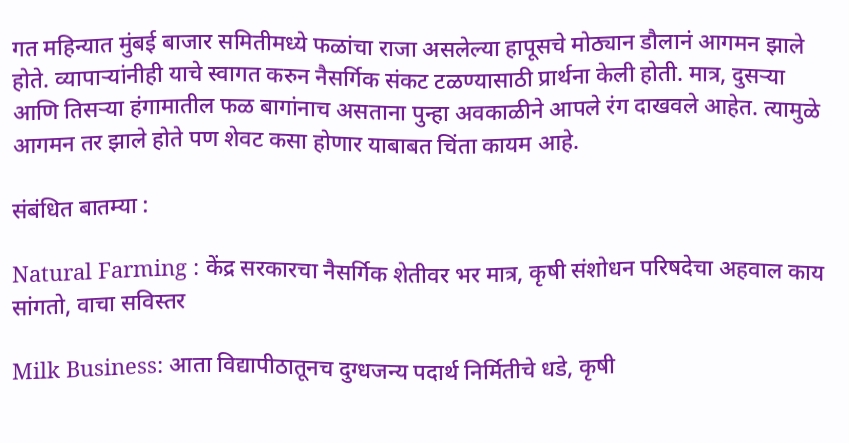गत महिन्यात मुंबई बाजार समितीमध्ये फळांचा राजा असलेल्या हापूसचे मोठ्यान डौलानं आगमन झाले होते. व्यापाऱ्यांनीही याचे स्वागत करुन नैसर्गिक संकट टळण्यासाठी प्रार्थना केली होती. मात्र, दुसऱ्या आणि तिसऱ्या हंगामातील फळ बागांनाच असताना पुन्हा अवकाळीने आपले रंग दाखवले आहेत. त्यामुळे आगमन तर झाले होते पण शेवट कसा होणार याबाबत चिंता कायम आहे.

संबंधित बातम्या :

Natural Farming : केंद्र सरकारचा नैसर्गिक शेतीवर भर मात्र, कृषी संशोधन परिषदेचा अहवाल काय सांगतो, वाचा सविस्तर

Milk Business: आता विद्यापीठातूनच दुग्धजन्य पदार्थ निर्मितीचे धडे, कृषी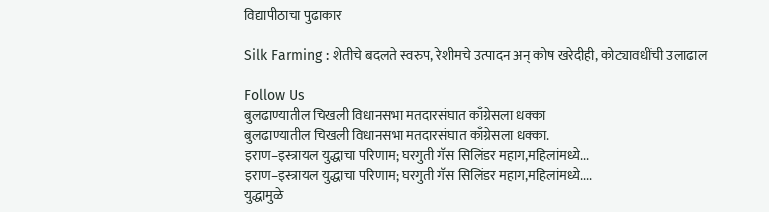विद्यापीठाचा पुढाकार

Silk Farming : शेतीचे बदलते स्वरुप, रेशीमचे उत्पादन अन् कोष खरेदीही, कोट्यावधींची उलाढाल

Follow Us
बुलढाण्यातील चिखली विधानसभा मतदारसंघात काँग्रेसला धक्का
बुलढाण्यातील चिखली विधानसभा मतदारसंघात काँग्रेसला धक्का.
इराण–इस्त्रायल युद्धाचा परिणाम; घरगुती गॅस सिलिंडर महाग,महिलांमध्ये...
इराण–इस्त्रायल युद्धाचा परिणाम; घरगुती गॅस सिलिंडर महाग,महिलांमध्ये....
युद्धामुळे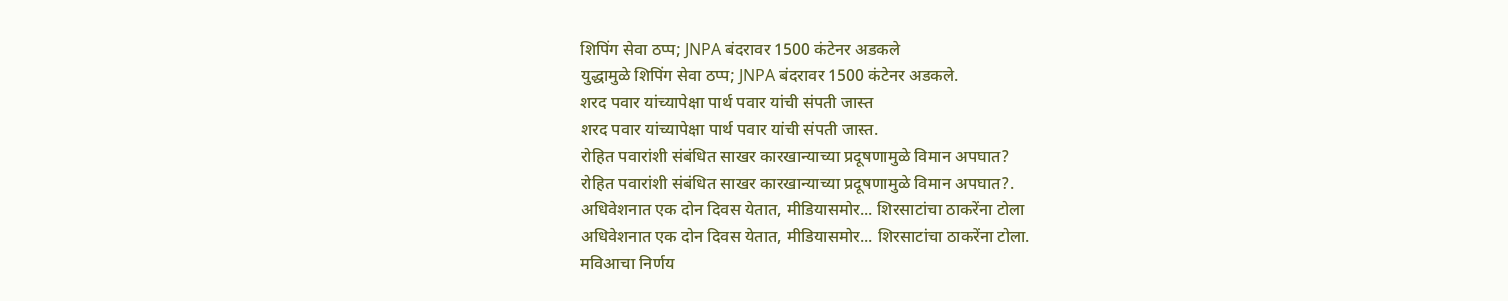शिपिंग सेवा ठप्प; JNPA बंदरावर 1500 कंटेनर अडकले
युद्धामुळे शिपिंग सेवा ठप्प; JNPA बंदरावर 1500 कंटेनर अडकले.
शरद पवार यांच्यापेक्षा पार्थ पवार यांची संपती जास्त
शरद पवार यांच्यापेक्षा पार्थ पवार यांची संपती जास्त.
रोहित पवारांशी संबंधित साखर कारखान्याच्या प्रदूषणामुळे विमान अपघात?
रोहित पवारांशी संबंधित साखर कारखान्याच्या प्रदूषणामुळे विमान अपघात?.
अधिवेशनात एक दोन दिवस येतात, मीडियासमोर... शिरसाटांचा ठाकरेंना टोला
अधिवेशनात एक दोन दिवस येतात, मीडियासमोर... शिरसाटांचा ठाकरेंना टोला.
मविआचा निर्णय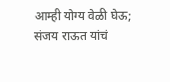आम्ही योग्य वेळी घेऊ; संजय राऊत यांचं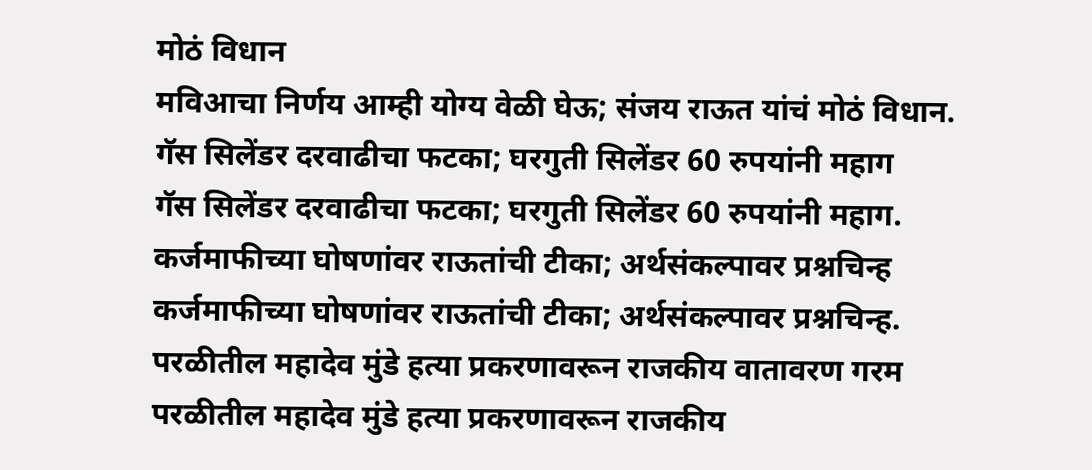मोठं विधान
मविआचा निर्णय आम्ही योग्य वेळी घेऊ; संजय राऊत यांचं मोठं विधान.
गॅस सिलेंडर दरवाढीचा फटका; घरगुती सिलेंडर 60 रुपयांनी महाग
गॅस सिलेंडर दरवाढीचा फटका; घरगुती सिलेंडर 60 रुपयांनी महाग.
कर्जमाफीच्या घोषणांवर राऊतांची टीका; अर्थसंकल्पावर प्रश्नचिन्ह
कर्जमाफीच्या घोषणांवर राऊतांची टीका; अर्थसंकल्पावर प्रश्नचिन्ह.
परळीतील महादेव मुंडे हत्या प्रकरणावरून राजकीय वातावरण गरम
परळीतील महादेव मुंडे हत्या प्रकरणावरून राजकीय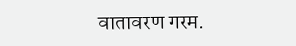वातावरण गरम.